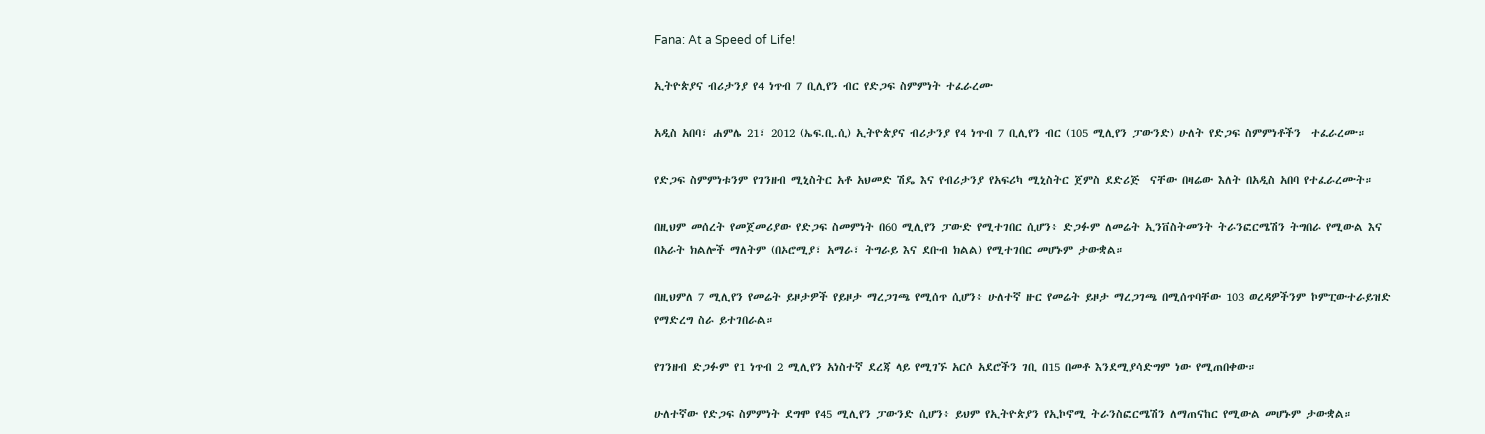Fana: At a Speed of Life!

ኢትዮጵያና ብሪታንያ የ4 ነጥብ 7 ቢሊየን ብር የድጋፍ ስምምነት ተፈራረሙ

አዲስ አበባ፣ ሐምሌ 21፣ 2012 (ኤፍ.ቢ.ሲ) ኢትዮጵያና ብሪታንያ የ4 ነጥብ 7 ቢሊየን ብር (105 ሚሊየን ፓውንድ) ሁለት የድጋፍ ስምምነቶችን  ተፈራረሙ።

የድጋፍ ስምምነቱንም የገንዘብ ሚኒስትር አቶ አህመድ ሽዴ እና የብሪታንያ የአፍሪካ ሚኒስትር ጀምስ ደድሪጅ  ናቸው በዛሬው እለት በአዲስ አበባ የተፈራረሙት።

በዚህም መሰረት የመጀመሪያው የድጋፍ ስመምነት በ60 ሚሊየን ፓውድ የሚተገበር ሲሆን፥ ድጋፉም ለመሬት ኢንቨስትመንት ትራንፎርሜሽን ትግበራ የሚውል እና በአራት ክልሎች ማለትም (በኦሮሚያ፣ አማራ፣ ትግራይ እና ደቡብ ክልል) የሚተገበር መሆኑም ታውቋል።

በዚህምለ 7 ሚሊየን የመሬት ይዞታዎች የይዞታ ማረጋገጫ የሚሰጥ ሲሆን፥ ሁለተኛ ዙር የመሬት ይዞታ ማረጋገጫ በሚሰጥባቸው 103 ወረዳዎችንም ኮምፒውተራይዝድ የማድረግ ስራ ይተገበራል።

የገንዘብ ድጋፉም የ1 ነጥብ 2 ሚሊየን አነስተኛ ደረጃ ላይ የሚገኙ አርሶ አደሮችን ገቢ በ15 በመቶ እንደሚያሳድግም ነው የሚጠበቀው።

ሁለተኛው የድጋፍ ስምምነት ደግሞ የ45 ሚሊየን ፓውንድ ሲሆን፥ ይህም የኢትዮጵያን የኢኮኖሚ ትራንስፎርሜሽን ለማጠናከር የሚውል መሆኑም ታውቋል።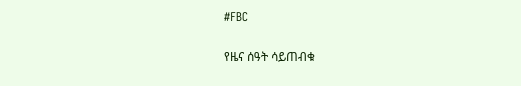#FBC

የዜና ሰዓት ሳይጠብቁ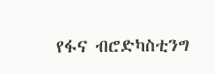የፋና ብሮድካስቲንግ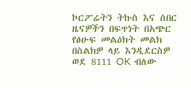ኮርፖሬትን ትኩስ እና ሰበር ዜናዎችን በፍጥነት በአጭር የፅሁፍ መልዕክት መልክ በስልክዎ ላይ እንዲደርስዎ ወደ 8111 OK ብለው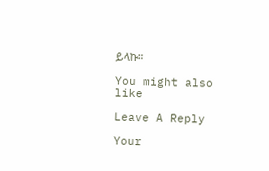ይላኩ።

You might also like

Leave A Reply

Your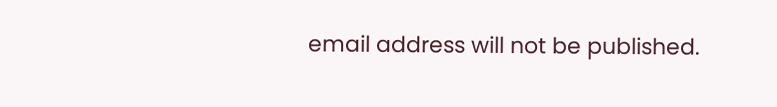email address will not be published.